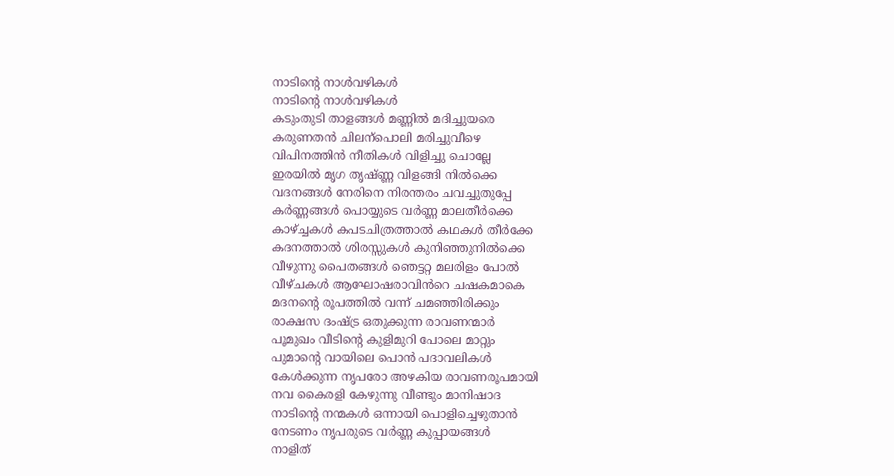നാടിന്റെ നാൾവഴികൾ
നാടിന്റെ നാൾവഴികൾ
കടുംതുടി താളങ്ങൾ മണ്ണിൽ മദിച്ചുയരെ
കരുണതൻ ചിലന്പൊലി മരിച്ചുവീഴെ
വിപിനത്തിൻ നീതികൾ വിളിച്ചു ചൊല്ലേ
ഇരയിൽ മൃഗ തൃഷ്ണ്ണ വിളങ്ങി നിൽക്കെ
വദനങ്ങൾ നേരിനെ നിരന്തരം ചവച്ചുതുപ്പേ
കർണ്ണങ്ങൾ പൊയ്യുടെ വർണ്ണ മാലതീർക്കെ
കാഴ്ച്ചകൾ കപടചിത്രത്താൽ കഥകൾ തീർക്കേ
കദനത്താൽ ശിരസ്സുകൾ കുനിഞ്ഞുനിൽക്കെ
വീഴുന്നു പൈതങ്ങൾ ഞെട്ടറ്റ മലരിളം പോൽ
വീഴ്ചകൾ ആഘോഷരാവിൻറെ ചഷകമാകെ
മദനന്റെ രൂപത്തിൽ വന്ന് ചമഞ്ഞിരിക്കും
രാക്ഷസ ദംഷ്ട്ര ഒതുക്കുന്ന രാവണന്മാർ
പൂമുഖം വീടിന്റെ കുളിമുറി പോലെ മാറ്റും
പുമാന്റെ വായിലെ പൊൻ പദാവലികൾ
കേൾക്കുന്ന നൃപരോ അഴകിയ രാവണരൂപമായി
നവ കൈരളി കേഴുന്നു വീണ്ടും മാനിഷാദ
നാടിന്റെ നന്മകൾ ഒന്നായി പൊളിച്ചെഴുതാൻ
നേടണം നൃപരുടെ വർണ്ണ കുപ്പായങ്ങൾ
നാളിത്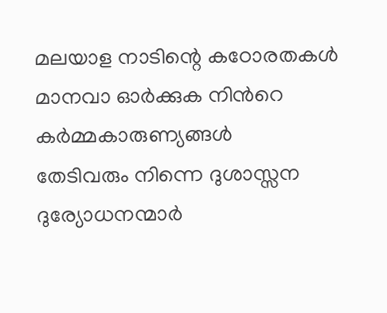മലയാള നാടിന്റെ കഠോരതകൾ
മാനവാ ഓർക്കുക നിൻറെ കർമ്മകാരുണ്യങ്ങൾ
തേടിവരും നിന്നെ ദുശാസ്സന ദുര്യോധനന്മാർ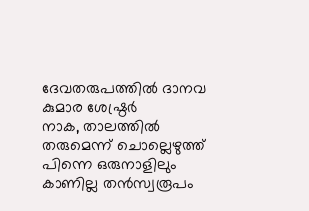ദേവതരുപത്തിൽ ദാനവ കുമാര ശേഷ്ഠ്രർ
നാക, താലത്തിൽ തരുമെന്ന് ചൊല്ലെഴുത്ത്
പിന്നെ ഒരുനാളിലും കാണില്ല തൻസ്വരൂപം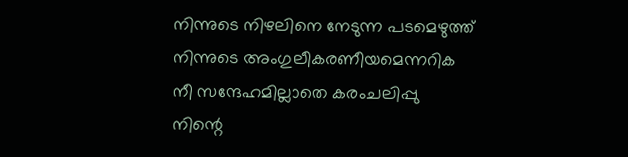നിന്നുടെ നിഴലിനെ നേടുന്ന പടമെഴുത്ത്
നിന്നുടെ അംഗുലീകരണീയമെന്നറിക
നീ സന്ദേഹമില്ലാതെ കരംചലിപ്പു
നിന്റെ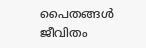പൈതങ്ങൾ ജീവിതം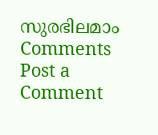സുരഭിലമാം
Comments
Post a Comment